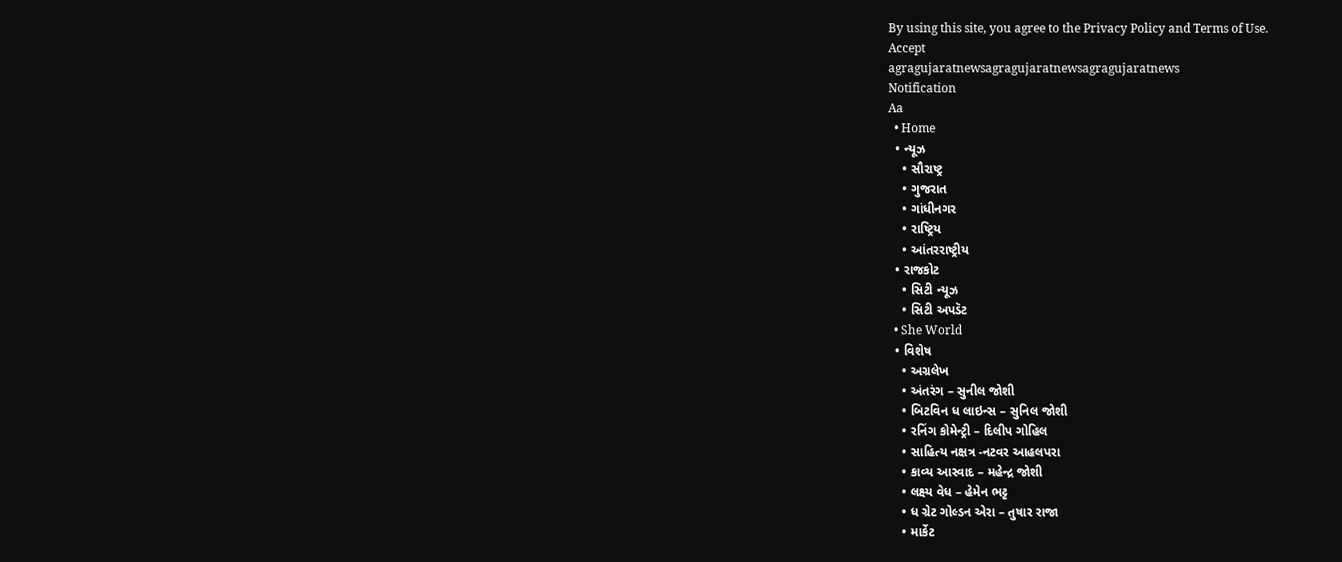By using this site, you agree to the Privacy Policy and Terms of Use.
Accept
agragujaratnewsagragujaratnewsagragujaratnews
Notification
Aa
  • Home
  • ન્યૂઝ
    • સૌરાષ્ટ્ર
    • ગુજરાત
    • ગાંધીનગર
    • રાષ્ટ્રિય
    • આંતરરાષ્ટ્રીય
  • રાજકોટ
    • સિટી ન્યૂઝ
    • સિટી અપડૅટ
  • She World
  • વિશેષ
    • અગ્રલેખ
    • અંતરંગ – સુનીલ જોશી
    • બિટવિન ધ લાઇન્સ – સુનિલ જોશી
    • રનિંગ કોમેન્ટ્રી – દિલીપ ગોહિલ
    • સાહિત્ય નક્ષત્ર -નટવર આહલપરા
    • કાવ્ય આસ્વાદ – મહેન્દ્ર જોશી
    • લક્ષ્ય વેધ – હેમેન ભટ્ટ
    • ધ ગ્રેટ ગોલ્ડન એરા – તુષાર રાજા
    • માર્કેટ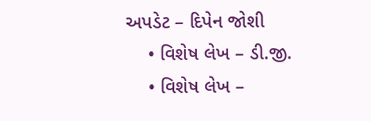અપડેટ – દિપેન જોશી
    • વિશેષ લેખ – ડી.જી.
    • વિશેષ લેખ –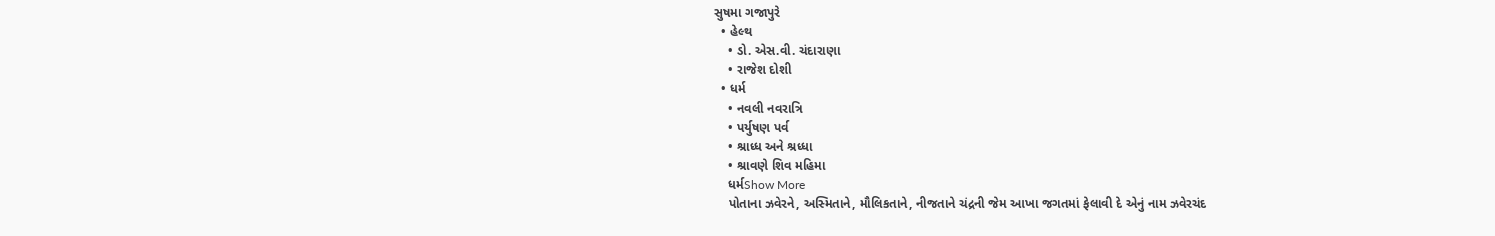સુષમા ગજાપુરે
  • હેલ્થ
    • ડો. એસ.વી. ચંદારાણા
    • રાજેશ દોશી
  • ધર્મ
    • નવલી નવરાત્રિ
    • પર્યુષણ પર્વ
    • શ્રાધ્ધ અને શ્રધ્ધા
    • શ્રાવણે શિવ મહિમા
    ધર્મShow More
    પોતાના ઝવેરને, અસ્મિતાને, મૌલિકતાને, નીજતાને ચંદ્રની જેમ આખા જગતમાં ફેલાવી દે એનું નામ ઝવેરચંદ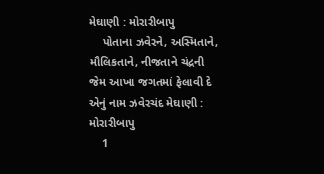મેઘાણી : મોરારીબાપુ
    પોતાના ઝવેરને, અસ્મિતાને, મૌલિકતાને, નીજતાને ચંદ્રની જેમ આખા જગતમાં ફેલાવી દે એનું નામ ઝવેરચંદ મેઘાણી : મોરારીબાપુ
    1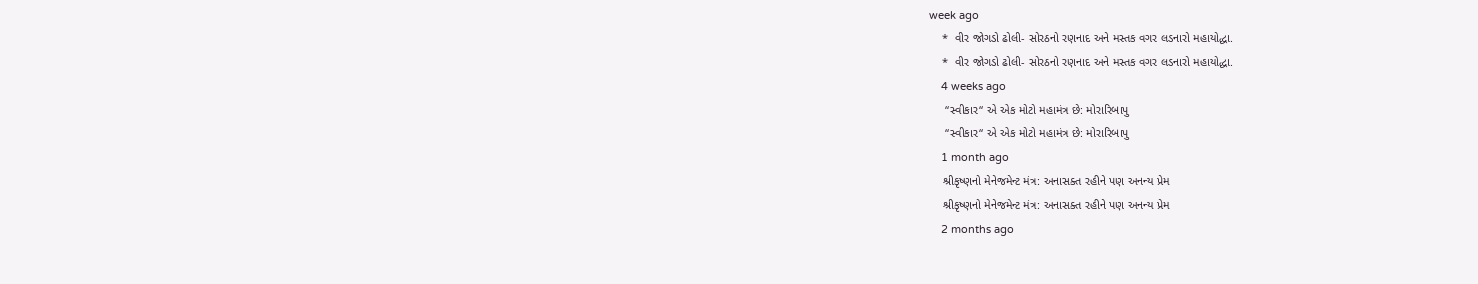week ago
    *  વીર જોગડો ઢોલી- સોરઠનો રણનાદ અને મસ્તક વગર લડનારો મહાયોદ્ધા.
    *  વીર જોગડો ઢોલી- સોરઠનો રણનાદ અને મસ્તક વગર લડનારો મહાયોદ્ધા.
    4 weeks ago
     “સ્વીકાર“ એ એક મોટો મહામંત્ર છે: મોરારિબાપુ
     “સ્વીકાર“ એ એક મોટો મહામંત્ર છે: મોરારિબાપુ
    1 month ago
    શ્રીકૃષ્ણનો મેનેજમેન્ટ મંત્ર: અનાસક્ત રહીને પણ અનન્ય પ્રેમ
    શ્રીકૃષ્ણનો મેનેજમેન્ટ મંત્ર: અનાસક્ત રહીને પણ અનન્ય પ્રેમ
    2 months ago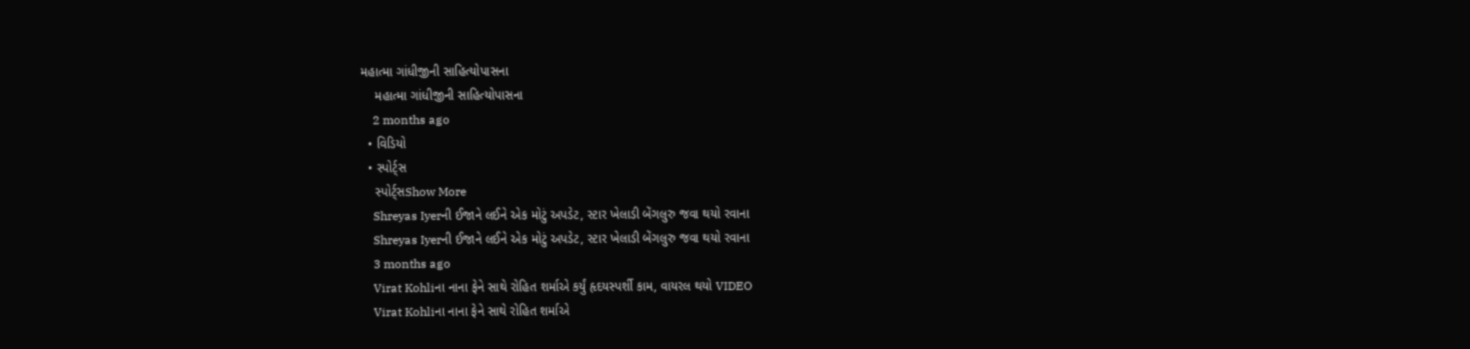મહાત્મા ગાંધીજીની સાહિત્યોપાસના
    મહાત્મા ગાંધીજીની સાહિત્યોપાસના
    2 months ago
  • વિડિયો
  • સ્પોર્ટ્સ
    સ્પોર્ટ્સShow More
    Shreyas Iyerની ઈજાને લઈને એક મોટું અપડેટ, સ્ટાર ખેલાડી બેંગલુરુ જવા થયો રવાના
    Shreyas Iyerની ઈજાને લઈને એક મોટું અપડેટ, સ્ટાર ખેલાડી બેંગલુરુ જવા થયો રવાના
    3 months ago
    Virat Kohliના નાના ફેને સાથે રોહિત શર્માએ કર્યું હૃદયસ્પર્શી કામ, વાયરલ થયો VIDEO
    Virat Kohliના નાના ફેને સાથે રોહિત શર્માએ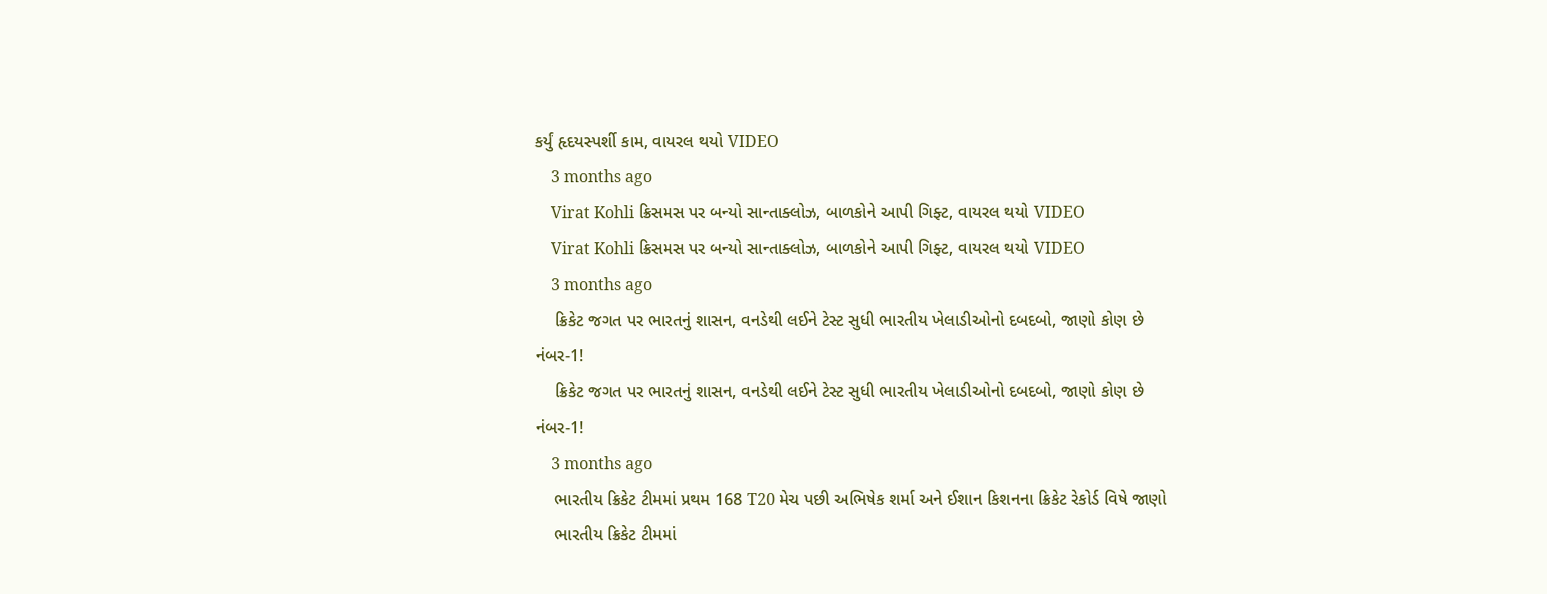કર્યું હૃદયસ્પર્શી કામ, વાયરલ થયો VIDEO
    3 months ago
    Virat Kohli ક્રિસમસ પર બન્યો સાન્તાક્લોઝ, બાળકોને આપી ગિફ્ટ, વાયરલ થયો VIDEO
    Virat Kohli ક્રિસમસ પર બન્યો સાન્તાક્લોઝ, બાળકોને આપી ગિફ્ટ, વાયરલ થયો VIDEO
    3 months ago
    ક્રિકેટ જગત પર ભારતનું શાસન, વનડેથી લઈને ટેસ્ટ સુધી ભારતીય ખેલાડીઓનો દબદબો, જાણો કોણ છે નંબર-1!
    ક્રિકેટ જગત પર ભારતનું શાસન, વનડેથી લઈને ટેસ્ટ સુધી ભારતીય ખેલાડીઓનો દબદબો, જાણો કોણ છે નંબર-1!
    3 months ago
    ભારતીય ક્રિકેટ ટીમમાં પ્રથમ 168 T20 મેચ પછી અભિષેક શર્મા અને ઈશાન કિશનના ક્રિકેટ રેકોર્ડ વિષે જાણો
    ભારતીય ક્રિકેટ ટીમમાં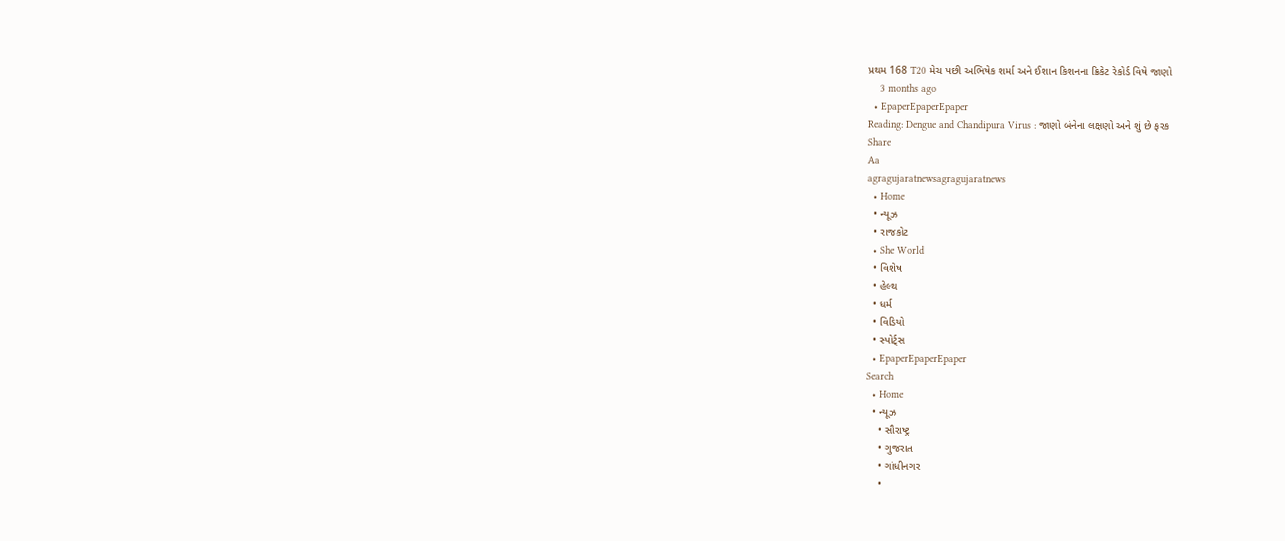પ્રથમ 168 T20 મેચ પછી અભિષેક શર્મા અને ઈશાન કિશનના ક્રિકેટ રેકોર્ડ વિષે જાણો
    3 months ago
  • EpaperEpaperEpaper
Reading: Dengue and Chandipura Virus : જાણો બંનેના લક્ષણો અને શું છે ફરક
Share
Aa
agragujaratnewsagragujaratnews
  • Home
  • ન્યૂઝ
  • રાજકોટ
  • She World
  • વિશેષ
  • હેલ્થ
  • ધર્મ
  • વિડિયો
  • સ્પોર્ટ્સ
  • EpaperEpaperEpaper
Search
  • Home
  • ન્યૂઝ
    • સૌરાષ્ટ્ર
    • ગુજરાત
    • ગાંધીનગર
    •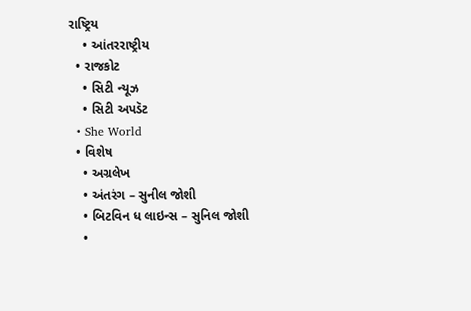રાષ્ટ્રિય
    • આંતરરાષ્ટ્રીય
  • રાજકોટ
    • સિટી ન્યૂઝ
    • સિટી અપડૅટ
  • She World
  • વિશેષ
    • અગ્રલેખ
    • અંતરંગ – સુનીલ જોશી
    • બિટવિન ધ લાઇન્સ – સુનિલ જોશી
    •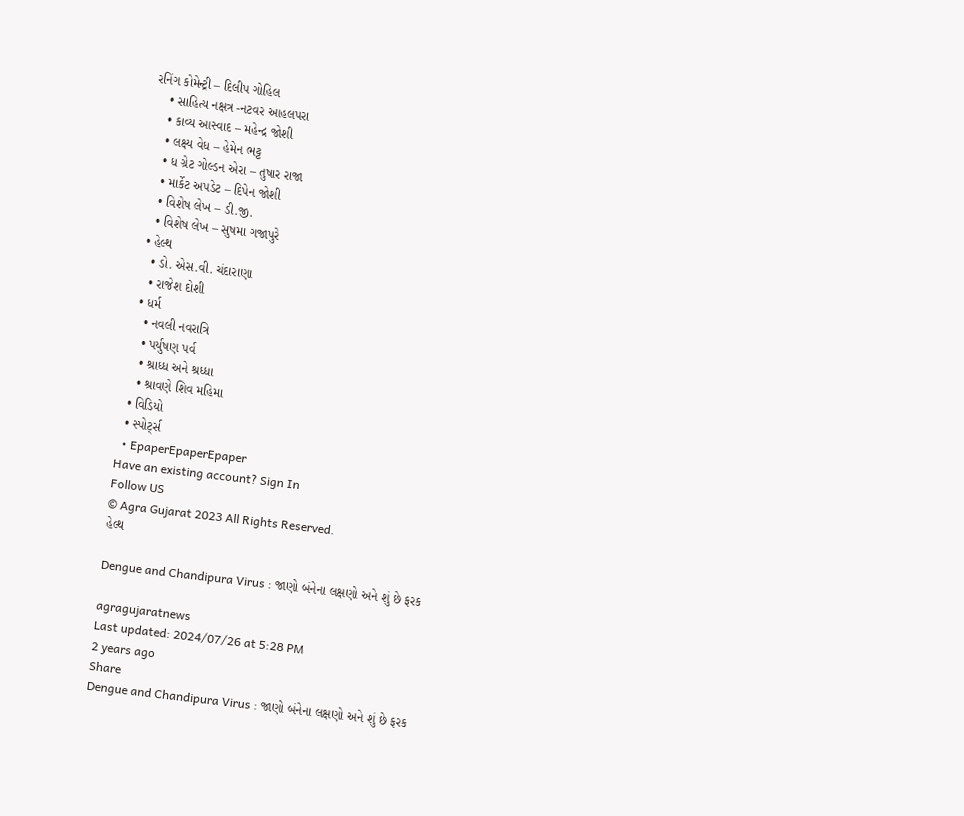રનિંગ કોમેન્ટ્રી – દિલીપ ગોહિલ
    • સાહિત્ય નક્ષત્ર -નટવર આહલપરા
    • કાવ્ય આસ્વાદ – મહેન્દ્ર જોશી
    • લક્ષ્ય વેધ – હેમેન ભટ્ટ
    • ધ ગ્રેટ ગોલ્ડન એરા – તુષાર રાજા
    • માર્કેટ અપડેટ – દિપેન જોશી
    • વિશેષ લેખ – ડી.જી.
    • વિશેષ લેખ – સુષમા ગજાપુરે
  • હેલ્થ
    • ડો. એસ.વી. ચંદારાણા
    • રાજેશ દોશી
  • ધર્મ
    • નવલી નવરાત્રિ
    • પર્યુષણ પર્વ
    • શ્રાધ્ધ અને શ્રધ્ધા
    • શ્રાવણે શિવ મહિમા
  • વિડિયો
  • સ્પોર્ટ્સ
  • EpaperEpaperEpaper
Have an existing account? Sign In
Follow US
© Agra Gujarat 2023 All Rights Reserved.
હેલ્થ

Dengue and Chandipura Virus : જાણો બંનેના લક્ષણો અને શું છે ફરક

agragujaratnews
Last updated: 2024/07/26 at 5:28 PM
2 years ago
Share
Dengue and Chandipura Virus : જાણો બંનેના લક્ષણો અને શું છે ફરક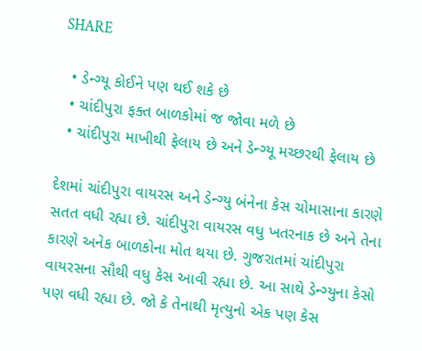SHARE

  • ડેન્ગ્યૂ કોઈને પણ થઈ શકે છે
  • ચાંદીપુરા ફક્ત બાળકોમાં જ જોવા મળે છે
  • ચાંદીપુરા માખીથી ફેલાય છે અને ડેન્ગ્યૂ મચ્છરથી ફેલાય છે

દેશમાં ચાંદીપુરા વાયરસ અને ડેન્ગ્યુ બંનેના કેસ ચોમાસાના કારણે સતત વધી રહ્યા છે. ચાંદીપુરા વાયરસ વધુ ખતરનાક છે અને તેના કારણે અનેક બાળકોના મોત થયા છે. ગુજરાતમાં ચાંદીપુરા વાયરસના સૌથી વધુ કેસ આવી રહ્યા છે. આ સાથે ડેન્ગ્યુના કેસો પણ વધી રહ્યા છે. જો કે તેનાથી મૃત્યુનો એક પણ કેસ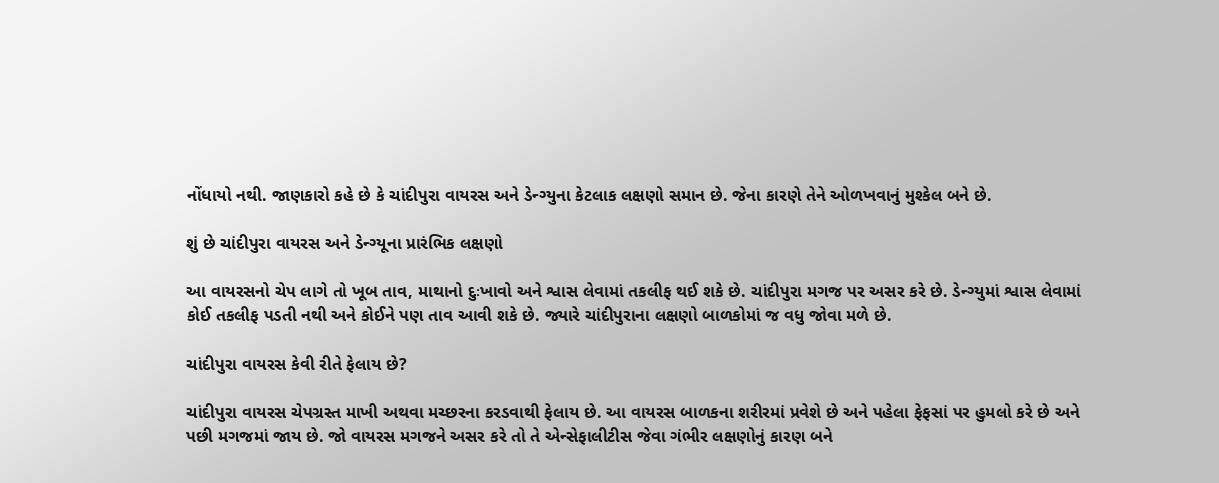નોંધાયો નથી. જાણકારો કહે છે કે ચાંદીપુરા વાયરસ અને ડેન્ગ્યુના કેટલાક લક્ષણો સમાન છે. જેના કારણે તેને ઓળખવાનું મુશ્કેલ બને છે.

શું છે ચાંદીપુરા વાયરસ અને ડેન્ગ્યૂના પ્રારંભિક લક્ષણો

આ વાયરસનો ચેપ લાગે તો ખૂબ તાવ, માથાનો દુઃખાવો અને શ્વાસ લેવામાં તકલીફ થઈ શકે છે. ચાંદીપુરા મગજ પર અસર કરે છે. ડેન્ગ્યુમાં શ્વાસ લેવામાં કોઈ તકલીફ પડતી નથી અને કોઈને પણ તાવ આવી શકે છે. જ્યારે ચાંદીપુરાના લક્ષણો બાળકોમાં જ વધુ જોવા મળે છે.

ચાંદીપુરા વાયરસ કેવી રીતે ફેલાય છે?

ચાંદીપુરા વાયરસ ચેપગ્રસ્ત માખી અથવા મચ્છરના કરડવાથી ફેલાય છે. આ વાયરસ બાળકના શરીરમાં પ્રવેશે છે અને પહેલા ફેફસાં પર હુમલો કરે છે અને પછી મગજમાં જાય છે. જો વાયરસ મગજને અસર કરે તો તે એન્સેફાલીટીસ જેવા ગંભીર લક્ષણોનું કારણ બને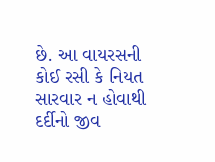છે. આ વાયરસની કોઈ રસી કે નિયત સારવાર ન હોવાથી દર્દીનો જીવ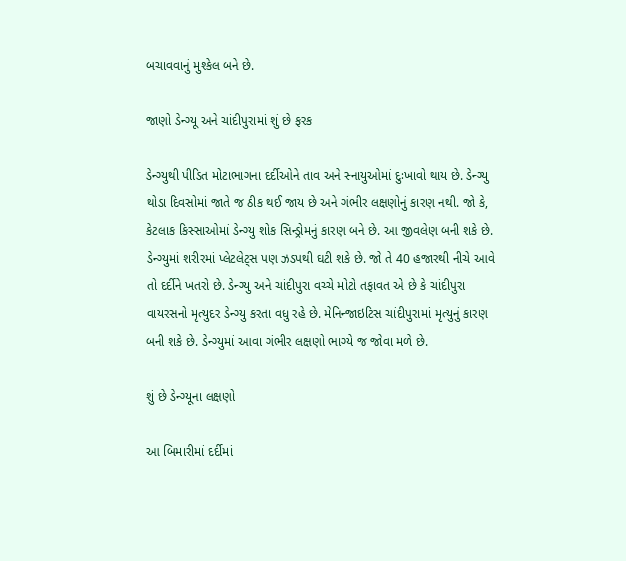બચાવવાનું મુશ્કેલ બને છે.

જાણો ડેન્ગ્યૂ અને ચાંદીપુરામાં શું છે ફરક

ડેન્ગ્યુથી પીડિત મોટાભાગના દર્દીઓને તાવ અને સ્નાયુઓમાં દુઃખાવો થાય છે. ડેન્ગ્યુ થોડા દિવસોમાં જાતે જ ઠીક થઈ જાય છે અને ગંભીર લક્ષણોનું કારણ નથી. જો કે, કેટલાક કિસ્સાઓમાં ડેન્ગ્યુ શોક સિન્ડ્રોમનું કારણ બને છે. આ જીવલેણ બની શકે છે. ડેન્ગ્યુમાં શરીરમાં પ્લેટલેટ્સ પણ ઝડપથી ઘટી શકે છે. જો તે 40 હજારથી નીચે આવે તો દર્દીને ખતરો છે. ડેન્ગ્યુ અને ચાંદીપુરા વચ્ચે મોટો તફાવત એ છે કે ચાંદીપુરા વાયરસનો મૃત્યુદર ડેન્ગ્યુ કરતા વધુ રહે છે. મેનિન્જાઇટિસ ચાંદીપુરામાં મૃત્યુનું કારણ બની શકે છે. ડેન્ગ્યુમાં આવા ગંભીર લક્ષણો ભાગ્યે જ જોવા મળે છે.

શું છે ડેન્ગ્યૂના લક્ષણો

આ બિમારીમાં દર્દીમાં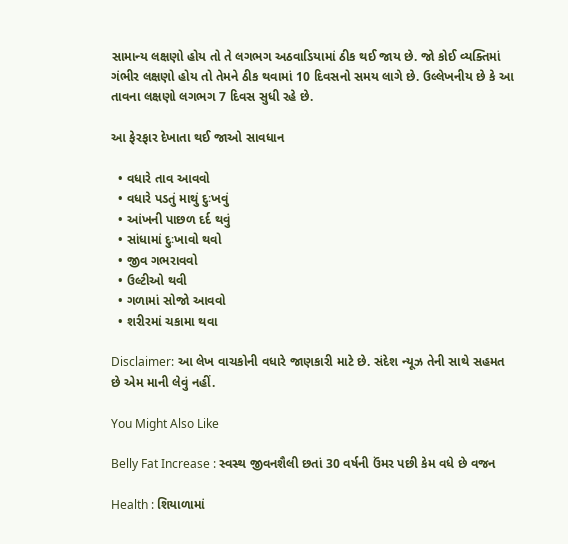સામાન્ય લક્ષણો હોય તો તે લગભગ અઠવાડિયામાં ઠીક થઈ જાય છે. જો કોઈ વ્યક્તિમાં ગંભીર લક્ષણો હોય તો તેમને ઠીક થવામાં 10 દિવસનો સમય લાગે છે. ઉલ્લેખનીય છે કે આ તાવના લક્ષણો લગભગ 7 દિવસ સુધી રહે છે.

આ ફેરફાર દેખાતા થઈ જાઓ સાવધાન

  • વધારે તાવ આવવો
  • વધારે પડતું માથું દુઃખવું
  • આંખની પાછળ દર્દ થવું
  • સાંધામાં દુઃખાવો થવો
  • જીવ ગભરાવવો
  • ઉલ્ટીઓ થવી
  • ગળામાં સોજો આવવો
  • શરીરમાં ચકામા થવા

Disclaimer: આ લેખ વાચકોની વધારે જાણકારી માટે છે. સંદેશ ન્યૂઝ તેની સાથે સહમત છે એમ માની લેવું નહીં.

You Might Also Like

Belly Fat Increase : સ્વસ્થ જીવનશૈલી છતાં 30 વર્ષની ઉંમર પછી કેમ વધે છે વજન

Health : શિયાળામાં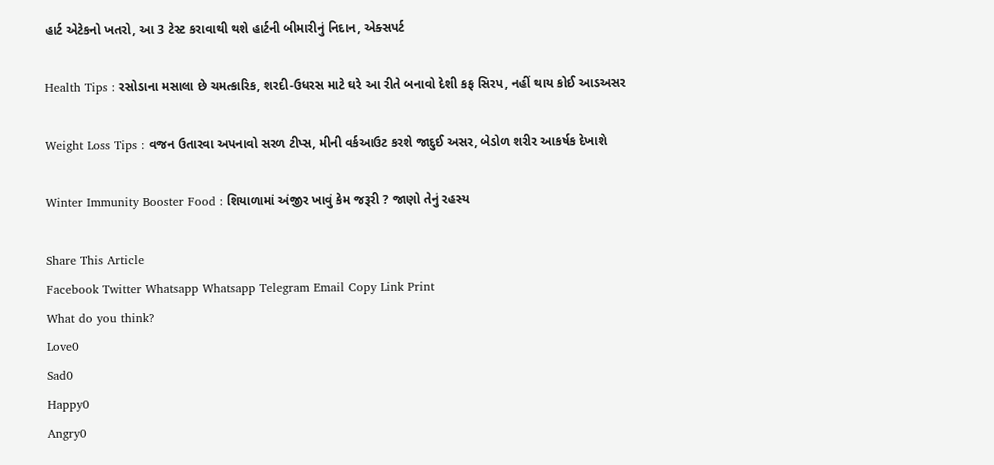હાર્ટ એટેકનો ખતરો, આ 3 ટેસ્ટ કરાવાથી થશે હાર્ટની બીમારીનું નિદાન, એક્સપર્ટ

Health Tips : રસોડાના મસાલા છે ચમત્કારિક, શરદી-ઉધરસ માટે ઘરે આ રીતે બનાવો દેશી કફ સિરપ, નહીં થાય કોઈ આડઅસર

Weight Loss Tips : વજન ઉતારવા અપનાવો સરળ ટીપ્સ, મીની વર્કઆઉટ કરશે જાદુઈ અસર, બેડોળ શરીર આકર્ષક દેખાશે

Winter Immunity Booster Food : શિયાળામાં અંજીર ખાવું કેમ જરૂરી ? જાણો તેનું રહસ્ય

Share This Article
Facebook Twitter Whatsapp Whatsapp Telegram Email Copy Link Print
What do you think?
Love0
Sad0
Happy0
Angry0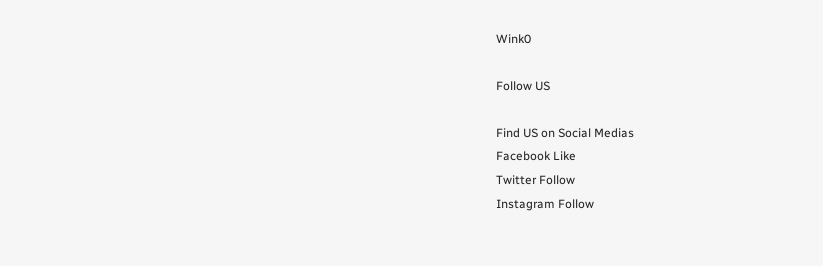Wink0

Follow US

Find US on Social Medias
Facebook Like
Twitter Follow
Instagram Follow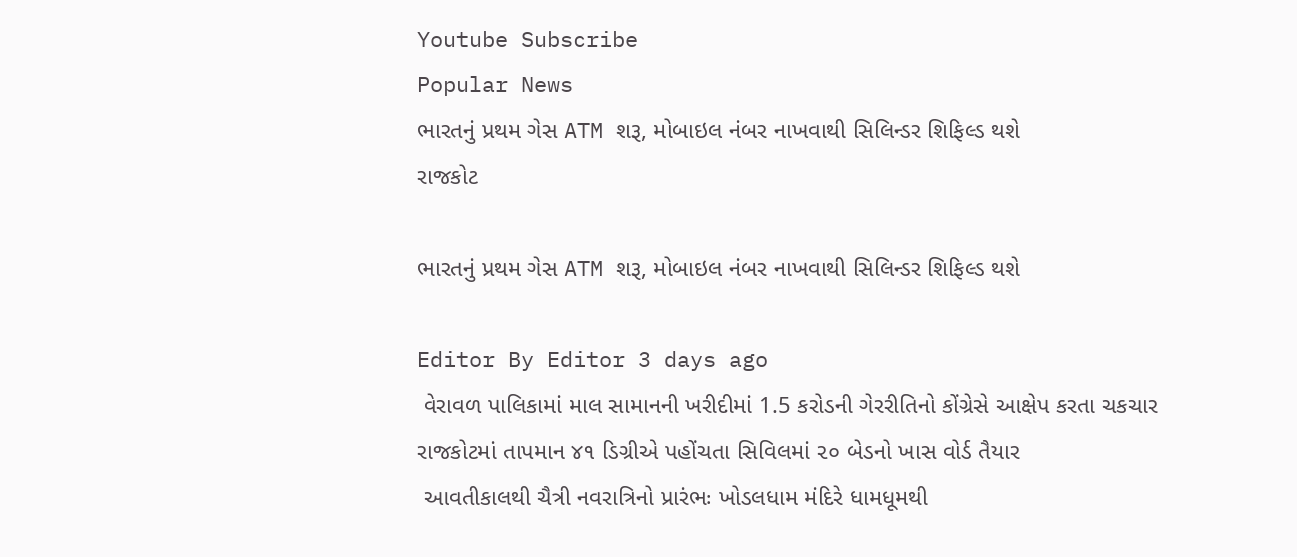Youtube Subscribe
Popular News
ભારતનું પ્રથમ ગેસ ATM શરૂ, મોબાઇલ નંબર નાખવાથી સિલિન્ડર શિફિલ્ડ થશે
રાજકોટ

ભારતનું પ્રથમ ગેસ ATM શરૂ, મોબાઇલ નંબર નાખવાથી સિલિન્ડર શિફિલ્ડ થશે

Editor By Editor 3 days ago
 વેરાવળ પાલિકામાં માલ સામાનની ખરીદીમાં 1.5 કરોડની ગેરરીતિનો કોંગ્રેસે આક્ષેપ કરતા ચકચાર
રાજકોટમાં તાપમાન ૪૧ ડિગ્રીએ પહોંચતા સિવિલમાં ૨૦ બેડનો ખાસ વોર્ડ તૈયાર
 આવતીકાલથી ચૈત્રી નવરાત્રિનો પ્રારંભઃ ખોડલધામ મંદિરે ધામધૂમથી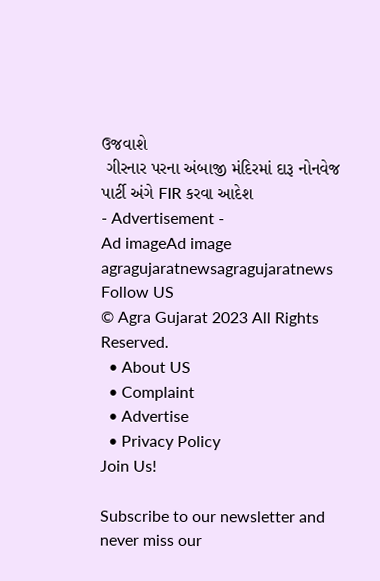ઉજવાશે
 ગીરનાર પરના અંબાજી મંદિરમાં દારૂ નોનવેજ પાર્ટી અંગે FIR કરવા આદેશ
- Advertisement -
Ad imageAd image
agragujaratnewsagragujaratnews
Follow US
© Agra Gujarat 2023 All Rights Reserved.
  • About US
  • Complaint
  • Advertise
  • Privacy Policy
Join Us!

Subscribe to our newsletter and never miss our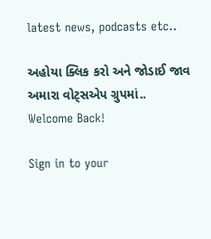latest news, podcasts etc..

અહોયા ક્લિક કરો અને જોડાઈ જાવ અમારા વોટ્સએપ ગ્રુપમાં..
Welcome Back!

Sign in to your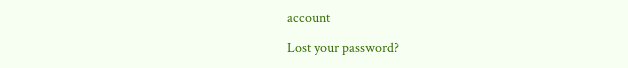account

Lost your password?